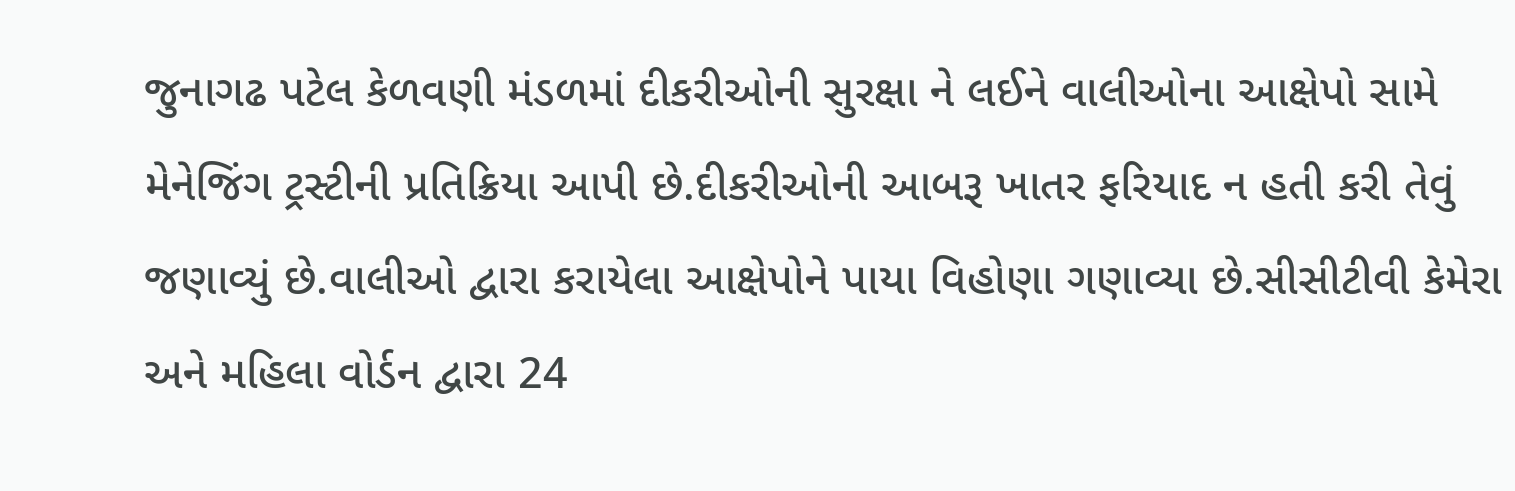જુનાગઢ પટેલ કેળવણી મંડળમાં દીકરીઓની સુરક્ષા ને લઈને વાલીઓના આક્ષેપો સામે મેનેજિંગ ટ્રસ્ટીની પ્રતિક્રિયા આપી છે.દીકરીઓની આબરૂ ખાતર ફરિયાદ ન હતી કરી તેવું જણાવ્યું છે.વાલીઓ દ્વારા કરાયેલા આક્ષેપોને પાયા વિહોણા ગણાવ્યા છે.સીસીટીવી કેમેરા અને મહિલા વોર્ડન દ્વારા 24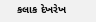કલાક દેખરેખ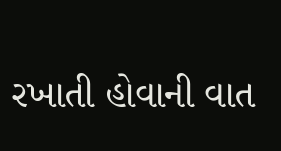રખાતી હોવાની વાત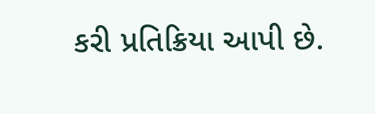કરી પ્રતિક્રિયા આપી છે.